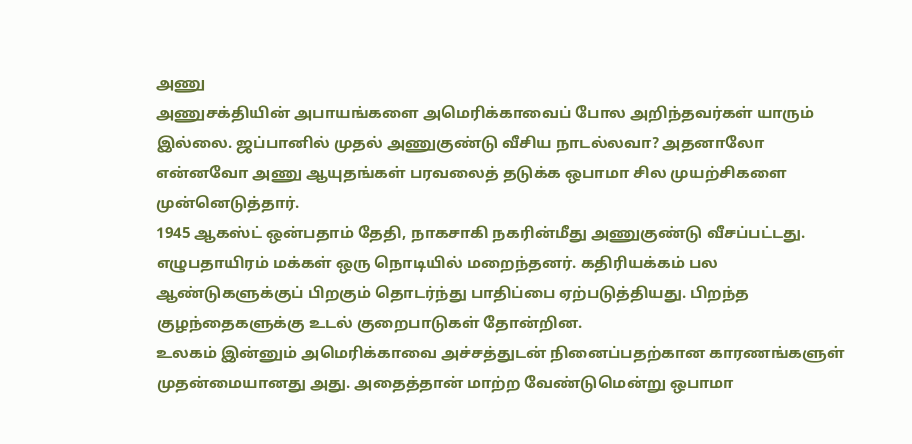அணு
அணுசக்தியின் அபாயங்களை அமெரிக்காவைப் போல அறிந்தவர்கள் யாரும் இல்லை. ஜப்பானில் முதல் அணுகுண்டு வீசிய நாடல்லவா? அதனாலோ என்னவோ அணு ஆயுதங்கள் பரவலைத் தடுக்க ஒபாமா சில முயற்சிகளை முன்னெடுத்தார்.
1945 ஆகஸ்ட் ஒன்பதாம் தேதி, நாகசாகி நகரின்மீது அணுகுண்டு வீசப்பட்டது. எழுபதாயிரம் மக்கள் ஒரு நொடியில் மறைந்தனர். கதிரியக்கம் பல ஆண்டுகளுக்குப் பிறகும் தொடர்ந்து பாதிப்பை ஏற்படுத்தியது. பிறந்த குழந்தைகளுக்கு உடல் குறைபாடுகள் தோன்றின.
உலகம் இன்னும் அமெரிக்காவை அச்சத்துடன் நினைப்பதற்கான காரணங்களுள் முதன்மையானது அது. அதைத்தான் மாற்ற வேண்டுமென்று ஒபாமா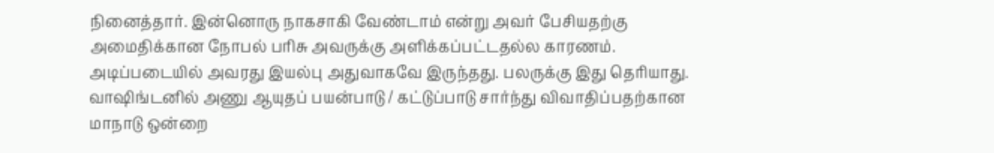நினைத்தார். இன்னொரு நாகசாகி வேண்டாம் என்று அவர் பேசியதற்கு அமைதிக்கான நோபல் பரிசு அவருக்கு அளிக்கப்பட்டதல்ல காரணம். அடிப்படையில் அவரது இயல்பு அதுவாகவே இருந்தது. பலருக்கு இது தெரியாது. வாஷிங்டனில் அணு ஆயுதப் பயன்பாடு / கட்டுப்பாடு சார்ந்து விவாதிப்பதற்கான மாநாடு ஒன்றை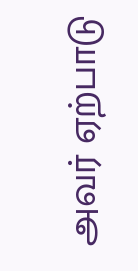அவர் ஏற்பாடு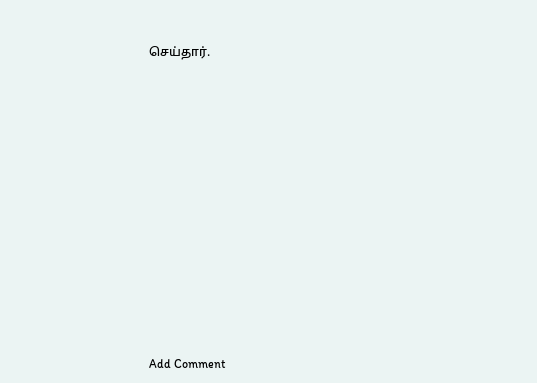செய்தார்.














Add Comment